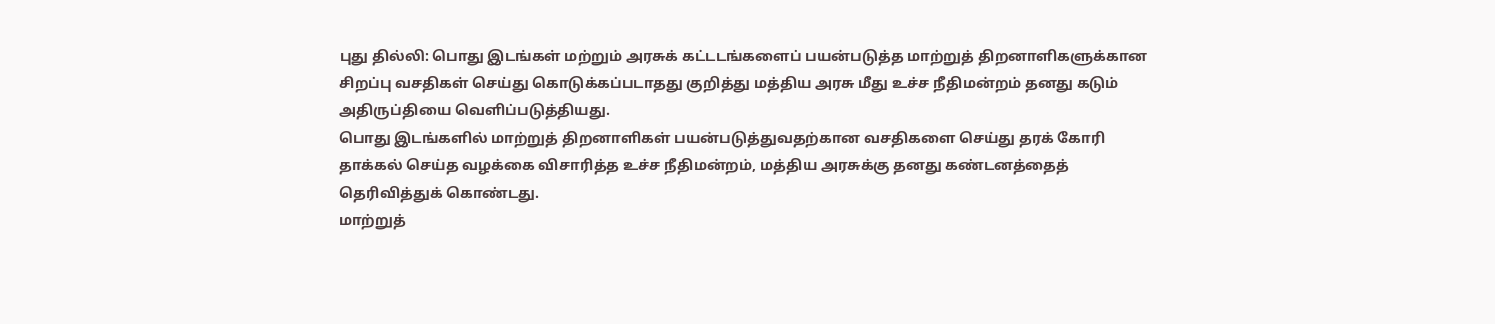புது தில்லி: பொது இடங்கள் மற்றும் அரசுக் கட்டடங்களைப் பயன்படுத்த மாற்றுத் திறனாளிகளுக்கான சிறப்பு வசதிகள் செய்து கொடுக்கப்படாதது குறித்து மத்திய அரசு மீது உச்ச நீதிமன்றம் தனது கடும் அதிருப்தியை வெளிப்படுத்தியது.
பொது இடங்களில் மாற்றுத் திறனாளிகள் பயன்படுத்துவதற்கான வசதிகளை செய்து தரக் கோரி தாக்கல் செய்த வழக்கை விசாரித்த உச்ச நீதிமன்றம், மத்திய அரசுக்கு தனது கண்டனத்தைத் தெரிவித்துக் கொண்டது.
மாற்றுத்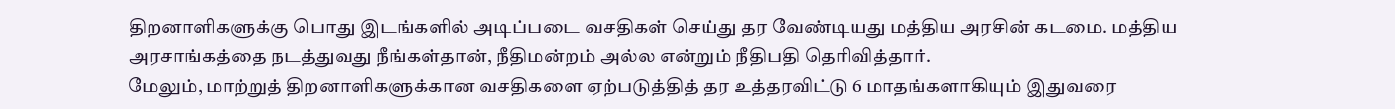திறனாளிகளுக்கு பொது இடங்களில் அடிப்படை வசதிகள் செய்து தர வேண்டியது மத்திய அரசின் கடமை. மத்திய அரசாங்கத்தை நடத்துவது நீங்கள்தான், நீதிமன்றம் அல்ல என்றும் நீதிபதி தெரிவித்தார்.
மேலும், மாற்றுத் திறனாளிகளுக்கான வசதிகளை ஏற்படுத்தித் தர உத்தரவிட்டு 6 மாதங்களாகியும் இதுவரை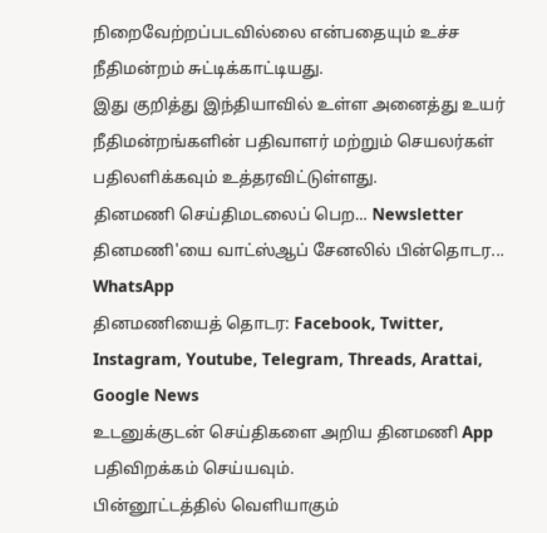நிறைவேற்றப்படவில்லை என்பதையும் உச்ச நீதிமன்றம் சுட்டிக்காட்டியது.
இது குறித்து இந்தியாவில் உள்ள அனைத்து உயர் நீதிமன்றங்களின் பதிவாளர் மற்றும் செயலர்கள் பதிலளிக்கவும் உத்தரவிட்டுள்ளது.
தினமணி செய்திமடலைப் பெற... Newsletter
தினமணி'யை வாட்ஸ்ஆப் சேனலில் பின்தொடர... WhatsApp
தினமணியைத் தொடர: Facebook, Twitter, Instagram, Youtube, Telegram, Threads, Arattai, Google News
உடனுக்குடன் செய்திகளை அறிய தினமணி App பதிவிறக்கம் செய்யவும்.
பின்னூட்டத்தில் வெளியாகும்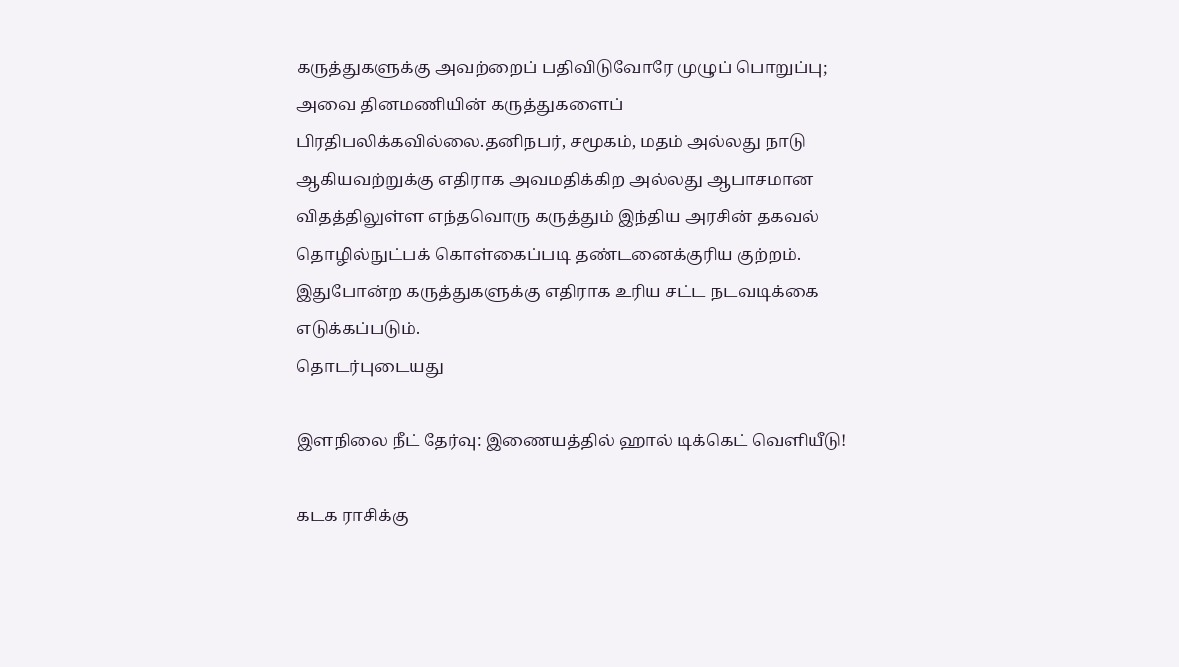கருத்துகளுக்கு அவற்றைப் பதிவிடுவோரே முழுப் பொறுப்பு; அவை தினமணியின் கருத்துகளைப் பிரதிபலிக்கவில்லை.தனிநபர், சமூகம், மதம் அல்லது நாடு ஆகியவற்றுக்கு எதிராக அவமதிக்கிற அல்லது ஆபாசமான விதத்திலுள்ள எந்தவொரு கருத்தும் இந்திய அரசின் தகவல் தொழில்நுட்பக் கொள்கைப்படி தண்டனைக்குரிய குற்றம். இதுபோன்ற கருத்துகளுக்கு எதிராக உரிய சட்ட நடவடிக்கை எடுக்கப்படும்.
தொடர்புடையது

இளநிலை நீட் தேர்வு: இணையத்தில் ஹால் டிக்கெட் வெளியீடு!

கடக ராசிக்கு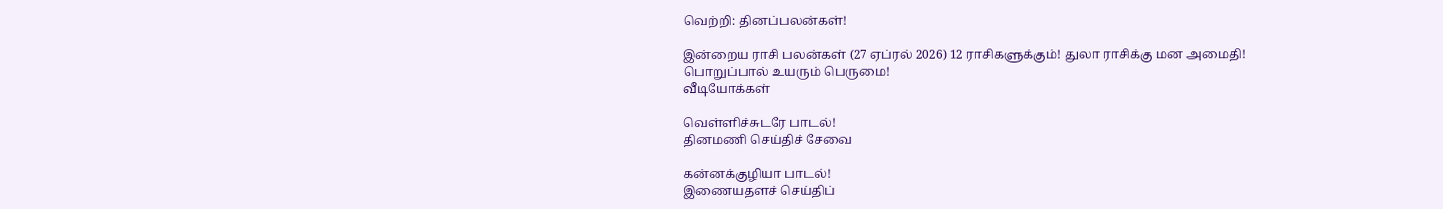வெற்றி: தினப்பலன்கள்!

இன்றைய ராசி பலன்கள் (27 ஏப்ரல் 2026) 12 ராசிகளுக்கும்! துலா ராசிக்கு மன அமைதி!
பொறுப்பால் உயரும் பெருமை!
வீடியோக்கள்

வெள்ளிச்சுடரே பாடல்!
தினமணி செய்திச் சேவை

கன்னக்குழியா பாடல்!
இணையதளச் செய்திப்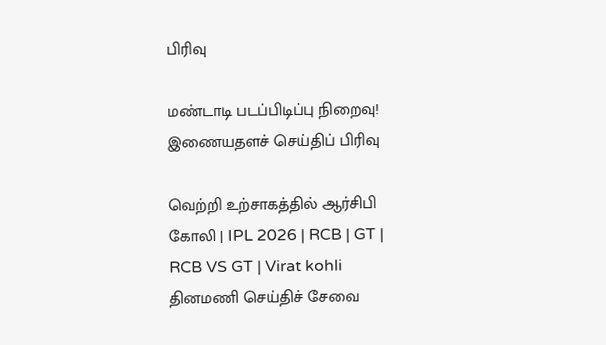பிரிவு

மண்டாடி படப்பிடிப்பு நிறைவு!
இணையதளச் செய்திப் பிரிவு

வெற்றி உற்சாகத்தில் ஆர்சிபி கோலி | IPL 2026 | RCB | GT | RCB VS GT | Virat kohli
தினமணி செய்திச் சேவை